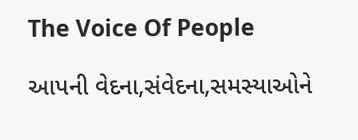The Voice Of People

આપની વેદના,સંવેદના,સમસ્યાઓને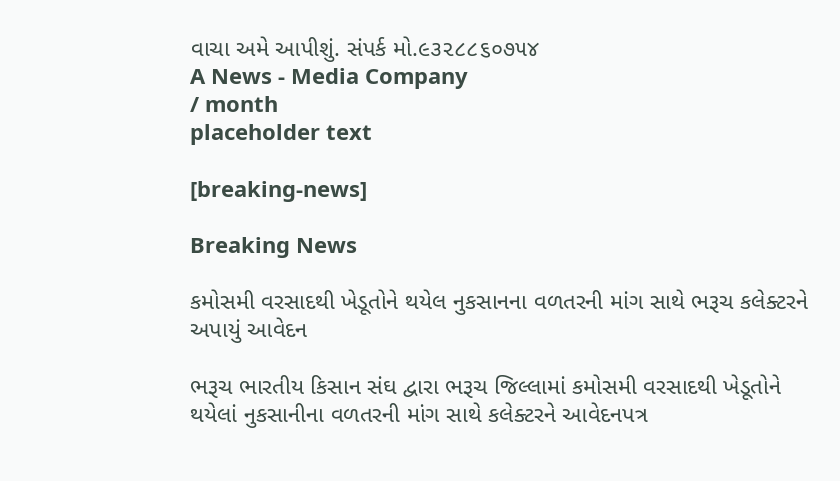વાચા અમે આપીશું. સંપર્ક મો.૯૩૨૮૮૬૦૭૫૪
A News - Media Company
/ month
placeholder text

[breaking-news]

Breaking News

કમોસમી વરસાદથી ખેડૂતોને થયેલ નુકસાનના વળતરની માંગ સાથે ભરૂચ કલેક્ટરને અપાયું આવેદન

ભરૂચ ભારતીય કિસાન સંઘ દ્વારા ભરૂચ જિલ્લામાં કમોસમી વરસાદથી ખેડૂતોને થયેલાં નુકસાનીના વળતરની માંગ સાથે કલેક્ટરને આવેદનપત્ર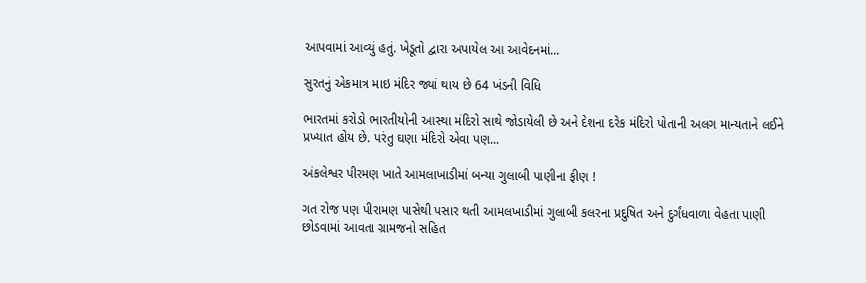આપવામાં આવ્યું હતું. ખેડૂતો દ્વારા અપાયેલ આ આવેદનમાં...

સુરતનું એકમાત્ર માઇ મંદિર જ્યાં થાય છે 64 ખંડની વિધિ

ભારતમાં કરોડો ભારતીયોની આસ્થા મંદિરો સાથે જોડાયેલી છે અને દેશના દરેક મંદિરો પોતાની અલગ માન્યતાને લઈને પ્રખ્યાત હોય છે. પરંતુ ઘણા મંદિરો એવા પણ...

અંકલેશ્વર પીરમણ ખાતે આમલાખાડીમાં બન્યા ગુલાબી પાણીના ફીણ !

ગત રોજ પણ પીરામણ પાસેથી પસાર થતી આમલખાડીમાં ગુલાબી કલરના પ્રદુષિત અને દુર્ગંધવાળા વેહતા પાણી છોડવામાં આવતા ગ્રામજનો સહિત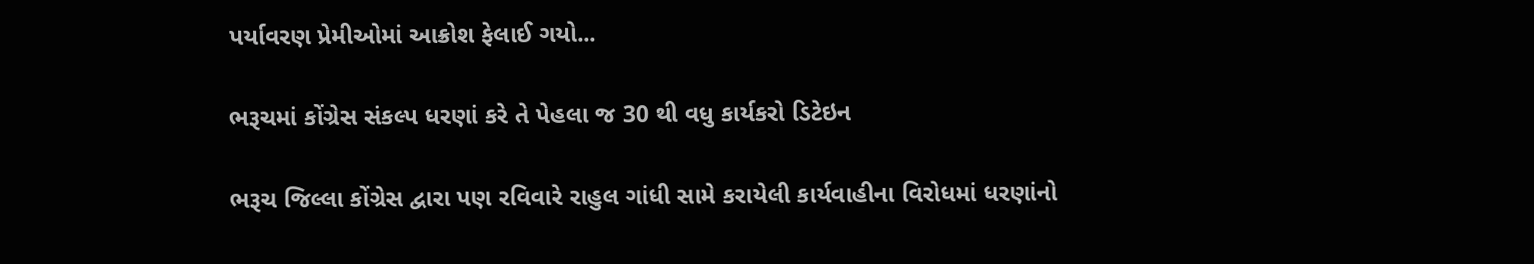પર્યાવરણ પ્રેમીઓમાં આક્રોશ ફેલાઈ ગયો...

ભરૂચમાં કોંગ્રેસ સંકલ્પ ધરણાં કરે તે પેહલા જ 30 થી વધુ કાર્યકરો ડિટેઇન

ભરૂચ જિલ્લા કોંગ્રેસ દ્વારા પણ રવિવારે રાહુલ ગાંધી સામે કરાયેલી કાર્યવાહીના વિરોધમાં ધરણાંનો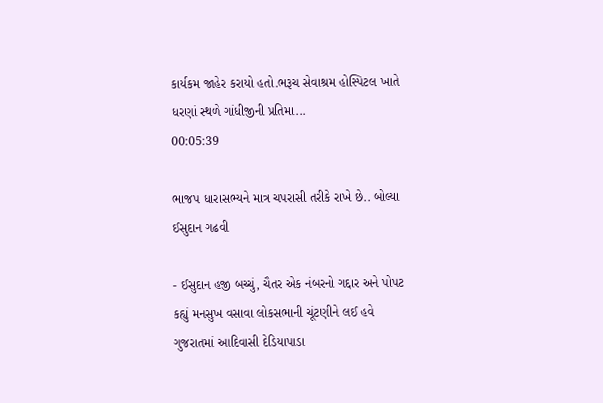કાર્યકમ જાહેર કરાયો હતો.ભરૂચ સેવાશ્રમ હોસ્પિટલ ખાતે ધરણાં સ્થળે ગાંધીજીની પ્રતિમા...
00:05:39

ભાજપ ધારાસભ્યને માત્ર ચપરાસી તરીકે રાખે છે.. બોલ્યા ઈસુદાન ગઢવી

- ઈસુદાન હજી બચ્ચું, ચૈતર એક નંબરનો ગદ્દાર અને પોપટ કહ્યું મનસુખ વસાવા લોકસભાની ચૂંટણીને લઈ હવે ગુજરાતમાં આદિવાસી દેડિયાપાડા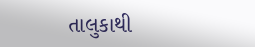તાલુકાથી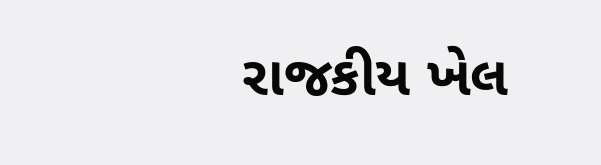રાજકીય ખેલ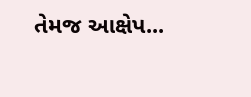તેમજ આક્ષેપ...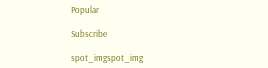Popular

Subscribe

spot_imgspot_img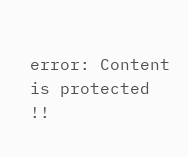error: Content is protected !!